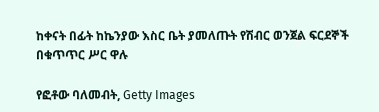ከቀናት በፊት ከኬንያው እስር ቤት ያመለጡት የሽብር ወንጀል ፍርደኞች በቁጥጥር ሥር ዋሉ

የፎቶው ባለመብት, Getty Images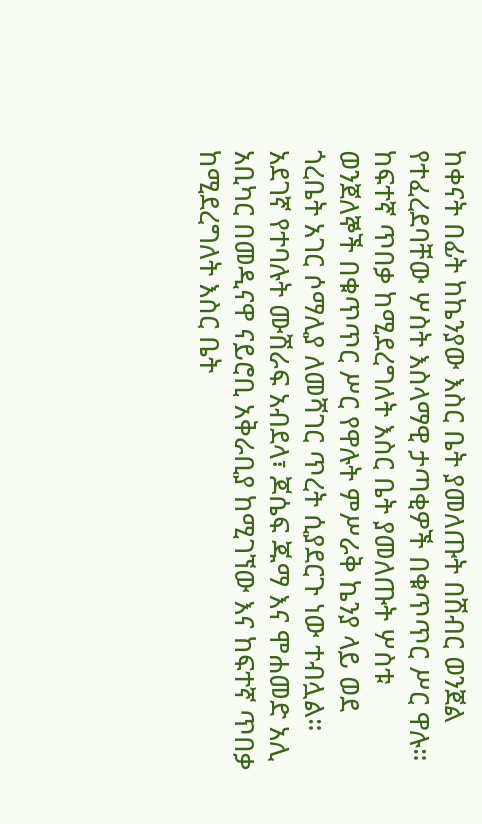ከቀናት በፊት ከኬንያው እስር ቤት ያመለጡት በሽብር ወንጀል የተፈረደባቸው ሦስት እስላማዊ ታጣቂዎች በቁጥጥር ሥር ዋሉ።
ከፍተኛ ጥበቃ ከሚደረግለት እስር ቤት ያመለጡት ሦስቱ ወንጀለኞች በቁጥጥር ሥር የዋሉት ምሥራቅ ኬንያ ላይ ወደ ጎረቤት አገር ሶማሊያ ለመሻገር ጥረት ሲያደርጉ ነው ተብሏል።
አደገኛ የተባሉት ሙሽራፍ አብደላ፣ ጆሴፍ ጁማ እና ሞሐመድ አሊ አቢካር በመዲናዋ ናይሮቢ አቅራቢያ ከሚገኘው እና ከፍተኛ ጥበቃ ከሚደረግለት እስር ቤት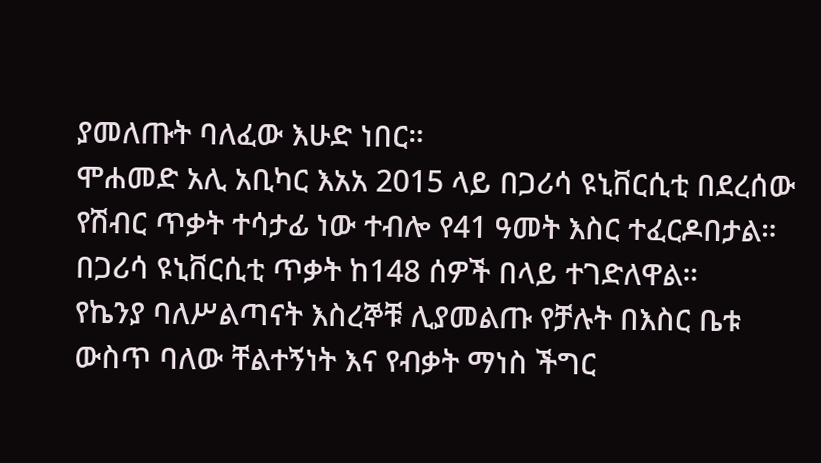ያመለጡት ባለፈው እሁድ ነበር።
ሞሐመድ አሊ አቢካር እአአ 2015 ላይ በጋሪሳ ዩኒቨርሲቲ በደረሰው የሽብር ጥቃት ተሳታፊ ነው ተብሎ የ41 ዓመት እስር ተፈርዶበታል። በጋሪሳ ዩኒቨርሲቲ ጥቃት ከ148 ሰዎች በላይ ተገድለዋል።
የኬንያ ባለሥልጣናት እስረኞቹ ሊያመልጡ የቻሉት በእስር ቤቱ ውስጥ ባለው ቸልተኝነት እና የብቃት ማነስ ችግር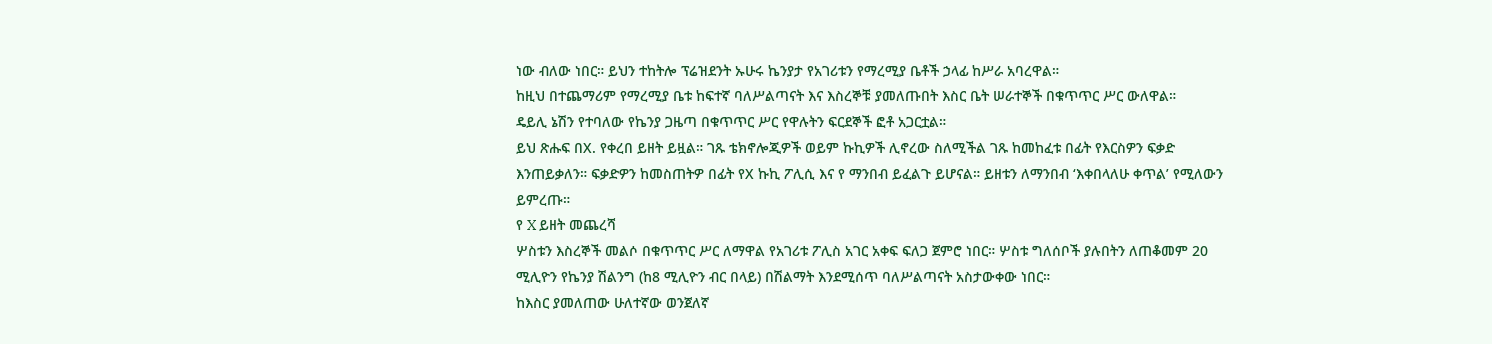ነው ብለው ነበር። ይህን ተከትሎ ፕሬዝደንት ኡሁሩ ኬንያታ የአገሪቱን የማረሚያ ቤቶች ኃላፊ ከሥራ አባረዋል።
ከዚህ በተጨማሪም የማረሚያ ቤቱ ከፍተኛ ባለሥልጣናት እና እስረኞቹ ያመለጡበት እስር ቤት ሠራተኞች በቁጥጥር ሥር ውለዋል።
ዴይሊ ኔሽን የተባለው የኬንያ ጋዜጣ በቁጥጥር ሥር የዋሉትን ፍርደኞች ፎቶ አጋርቷል።
ይህ ጽሑፍ በX. የቀረበ ይዘት ይዟል። ገጹ ቴክኖሎጂዎች ወይም ኩኪዎች ሊኖረው ስለሚችል ገጹ ከመከፈቱ በፊት የእርስዎን ፍቃድ እንጠይቃለን። ፍቃድዎን ከመስጠትዎ በፊት የX ኩኪ ፖሊሲ እና የ ማንበብ ይፈልጉ ይሆናል። ይዘቱን ለማንበብ ‘እቀበላለሁ ቀጥል’ የሚለውን ይምረጡ።
የ X ይዘት መጨረሻ
ሦስቱን እስረኞች መልሶ በቁጥጥር ሥር ለማዋል የአገሪቱ ፖሊስ አገር አቀፍ ፍለጋ ጀምሮ ነበር። ሦስቱ ግለሰቦች ያሉበትን ለጠቆመም 20 ሚሊዮን የኬንያ ሽልንግ (ከ8 ሚሊዮን ብር በላይ) በሽልማት እንደሚሰጥ ባለሥልጣናት አስታውቀው ነበር።
ከእስር ያመለጠው ሁለተኛው ወንጀለኛ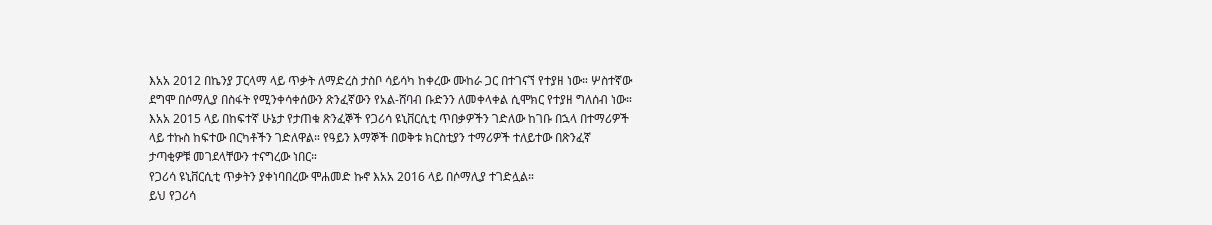እአአ 2012 በኬንያ ፓርላማ ላይ ጥቃት ለማድረስ ታስቦ ሳይሳካ ከቀረው ሙከራ ጋር በተገናኘ የተያዘ ነው። ሦስተኛው ደግሞ በሶማሊያ በስፋት የሚንቀሳቀሰውን ጽንፈኛውን የአል-ሸባብ ቡድንን ለመቀላቀል ሲሞክር የተያዘ ግለሰብ ነው።
እአአ 2015 ላይ በከፍተኛ ሁኔታ የታጠቁ ጽንፈኞች የጋሪሳ ዩኒቨርሲቲ ጥበቃዎችን ገድለው ከገቡ በኋላ በተማሪዎች ላይ ተኩስ ከፍተው በርካቶችን ገድለዋል። የዓይን እማኞች በወቅቱ ክርስቲያን ተማሪዎች ተለይተው በጽንፈኛ ታጣቂዎቹ መገደላቸውን ተናግረው ነበር።
የጋሪሳ ዩኒቨርሲቲ ጥቃትን ያቀነባበረው ሞሐመድ ኩኖ እአአ 2016 ላይ በሶማሊያ ተገድሏል።
ይህ የጋሪሳ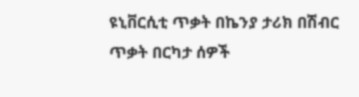ዩኒቨርሲቲ ጥቃት በኬንያ ታሪክ በሽብር ጥቃት በርካታ ሰዎች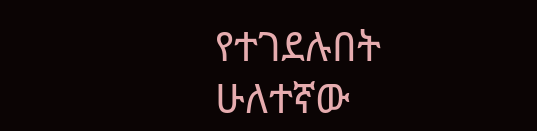የተገደሉበት ሁለተኛው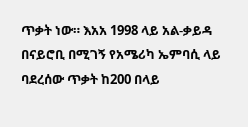ጥቃት ነው። እአአ 1998 ላይ አል-ቃይዳ በናይሮቢ በሚገኝ የአሜሪካ ኤምባሲ ላይ ባደረሰው ጥቃት ከ200 በላይ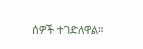ሰዎች ተገድለዋል።